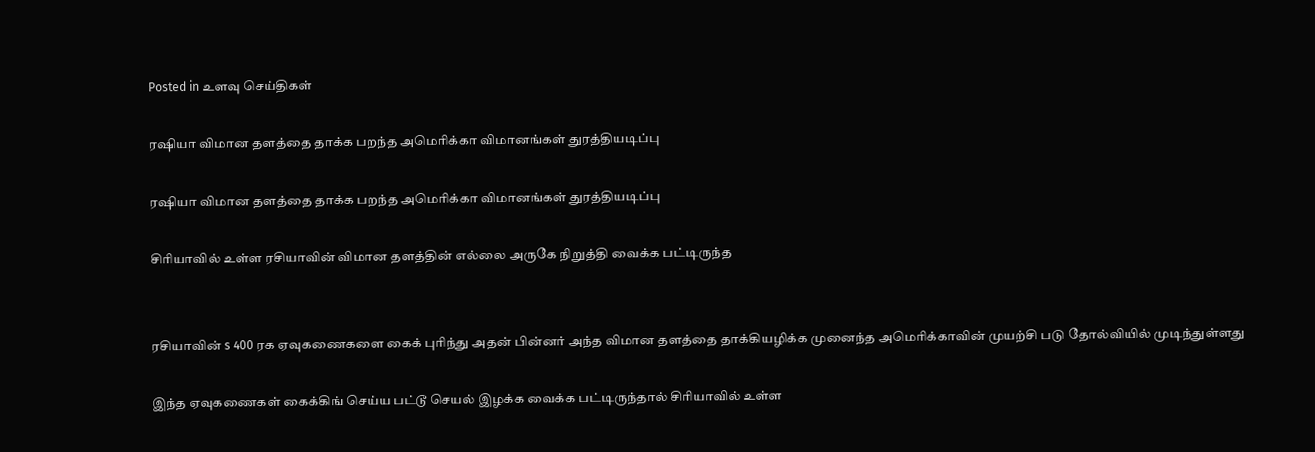Posted in உளவு செய்திகள்

ரஷியா விமான தளத்தை தாக்க பறந்த அமெரிக்கா விமானங்கள் துரத்தியடிப்பு

ரஷியா விமான தளத்தை தாக்க பறந்த அமெரிக்கா விமானங்கள் துரத்தியடிப்பு

சிரியாவில் உள்ள ரசியாவின் விமான தளத்தின் எல்லை அருகே நிறுத்தி வைக்க பட்டிருந்த


ரசியாவின் s 400 ரக ஏவுகணைகளை கைக் புரிந்து அதன் பின்னர் அந்த விமான தளத்தை தாக்கியழிக்க முனைந்த அமெரிக்காவின் முயற்சி படு தோல்வியில் முடிந்துள்ளது

இந்த ஏவுகணைகள் கைக்கிங் செய்ய பட்டூ செயல் இழக்க வைக்க பட்டிருந்தால் சிரியாவில் உள்ள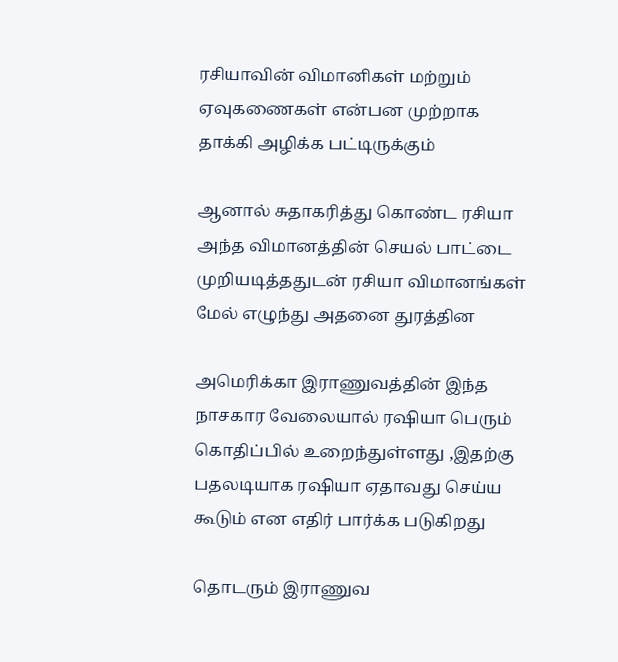ரசியாவின் விமானிகள் மற்றும் ஏவுகணைகள் என்பன முற்றாக தாக்கி அழிக்க பட்டிருக்கும்

ஆனால் சுதாகரித்து கொண்ட ரசியா அந்த விமானத்தின் செயல் பாட்டை முறியடித்ததுடன் ரசியா விமானங்கள் மேல் எழுந்து அதனை துரத்தின

அமெரிக்கா இராணுவத்தின் இந்த நாசகார வேலையால் ரஷியா பெரும் கொதிப்பில் உறைந்துள்ளது ,இதற்கு பதலடியாக ரஷியா ஏதாவது செய்ய கூடும் என எதிர் பார்க்க படுகிறது

தொடரும் இராணுவ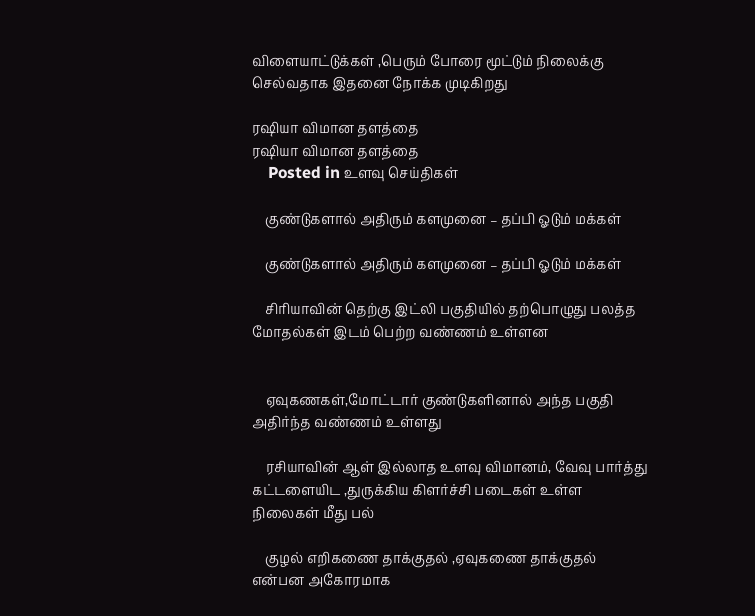விளையாட்டுக்கள் ,பெரும் போரை மூட்டும் நிலைக்கு செல்வதாக இதனை நோக்க முடிகிறது

ரஷியா விமான தளத்தை
ரஷியா விமான தளத்தை
    Posted in உளவு செய்திகள்

    குண்டுகளால் அதிரும் களமுனை – தப்பி ஓடும் மக்கள்

    குண்டுகளால் அதிரும் களமுனை – தப்பி ஓடும் மக்கள்

    சிரியாவின் தெற்கு இட்லி பகுதியில் தற்பொழுது பலத்த மோதல்கள் இடம் பெற்ற வண்ணம் உள்ளன


    ஏவுகணகள்,மோட்டார் குண்டுகளினால் அந்த பகுதி அதிர்ந்த வண்ணம் உள்ளது

    ரசியாவின் ஆள் இல்லாத உளவு விமானம், வேவு பார்த்து கட்டளையிட ,துருக்கிய கிளர்ச்சி படைகள் உள்ள நிலைகள் மீது பல்

    குழல் எறிகணை தாக்குதல் ,ஏவுகணை தாக்குதல் என்பன அகோரமாக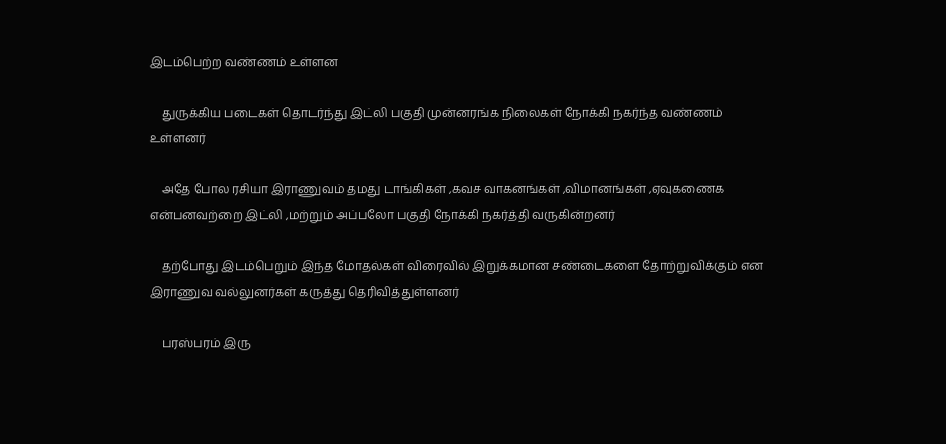இடம்பெற்ற வண்ணம் உள்ளன

    துருக்கிய படைகள் தொடர்ந்து இட்லி பகுதி முன்னரங்க நிலைகள் நோக்கி நகர்ந்த வண்ணம் உள்ளனர்

    அதே போல ரசியா இராணுவம் தமது டாங்கிகள் ,கவச வாகனங்கள் ,விமானங்கள் ,ஏவுகணைக என்பனவற்றை இட்லி ,மற்றும் அப்பலோ பகுதி நோக்கி நகர்த்தி வருகின்றனர்

    தற்போது இடம்பெறும் இந்த மோதல்கள் விரைவில் இறுக்கமான சண்டைகளை தோற்றுவிக்கும் என இராணுவ வல்லுனர்கள் கருத்து தெரிவித்துள்ளனர்

    பரஸ்பரம் இரு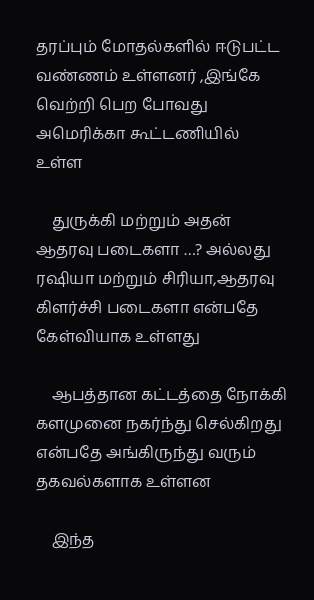தரப்பும் மோதல்களில் ஈடுபட்ட வண்ணம் உள்ளனர் ,இங்கே வெற்றி பெற போவது அமெரிக்கா கூட்டணியில் உள்ள

    துருக்கி மற்றும் அதன் ஆதரவு படைகளா …? அல்லது ரஷியா மற்றும் சிரியா,ஆதரவு கிளர்ச்சி படைகளா என்பதே கேள்வியாக உள்ளது

    ஆபத்தான கட்டத்தை நோக்கி களமுனை நகர்ந்து செல்கிறது என்பதே அங்கிருந்து வரும் தகவல்களாக உள்ளன

    இந்த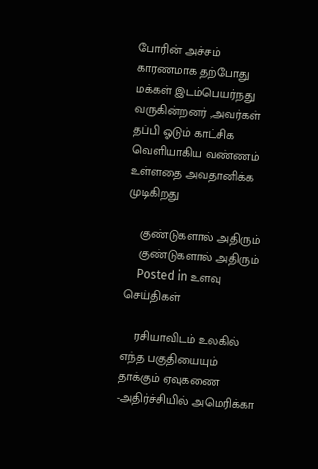போரின் அச்சம் காரணமாக தற்போது மக்கள் இடம்பெயர்நது வருகின்றனர் ,அவர்கள் தப்பி ஓடும் காட்சிக வெளியாகிய வண்ணம் உள்ளதை அவதானிக்க முடிகிறது

    குண்டுகளால் அதிரும்
    குண்டுகளால் அதிரும்
    Posted in உளவு செய்திகள்

    ரசியாவிடம் உலகில் எந்த பகுதியையும் தாக்கும் ஏவுகணை -அதிர்ச்சியில் அமெரிக்கா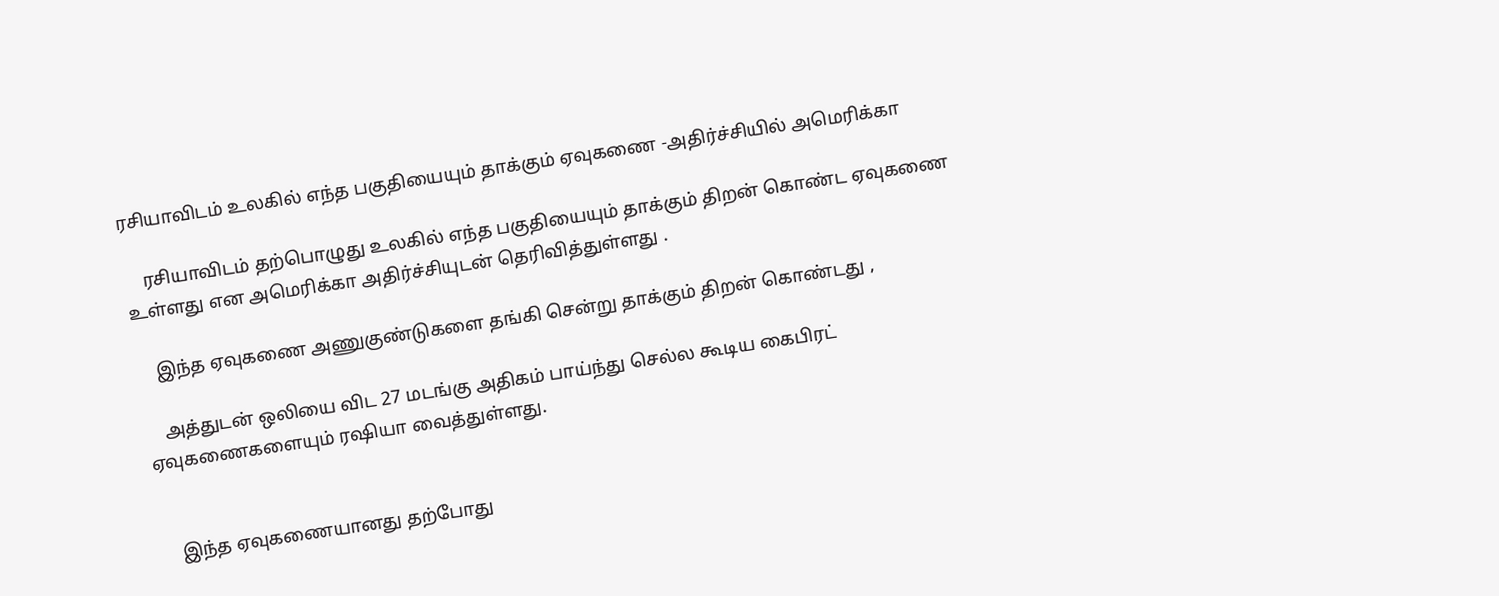ரசியாவிடம் உலகில் எந்த பகுதியையும் தாக்கும் ஏவுகணை -அதிர்ச்சியில் அமெரிக்கா

    ரசியாவிடம் தற்பொழுது உலகில் எந்த பகுதியையும் தாக்கும் திறன் கொண்ட ஏவுகணை உள்ளது என அமெரிக்கா அதிர்ச்சியுடன் தெரிவித்துள்ளது .

    இந்த ஏவுகணை அணுகுண்டுகளை தங்கி சென்று தாக்கும் திறன் கொண்டது ,

    அத்துடன் ஒலியை விட 27 மடங்கு அதிகம் பாய்ந்து செல்ல கூடிய கைபிரட் ஏவுகணைகளையும் ரஷியா வைத்துள்ளது.


    இந்த ஏவுகணையானது தற்போது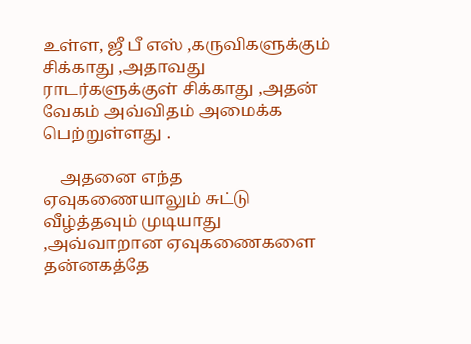உள்ள, ஜீ பீ எஸ் ,கருவிகளுக்கும் சிக்காது ,அதாவது ராடர்களுக்குள் சிக்காது ,அதன் வேகம் அவ்விதம் அமைக்க பெற்றுள்ளது .

    அதனை எந்த ஏவுகணையாலும் சுட்டு வீழ்த்தவும் முடியாது ,அவ்வாறான ஏவுகணைகளை தன்னகத்தே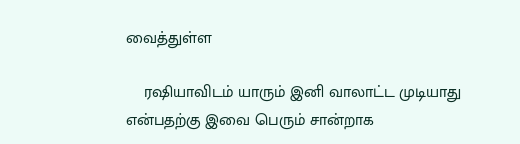வைத்துள்ள

    ரஷியாவிடம் யாரும் இனி வாலாட்ட முடியாது என்பதற்கு இவை பெரும் சான்றாக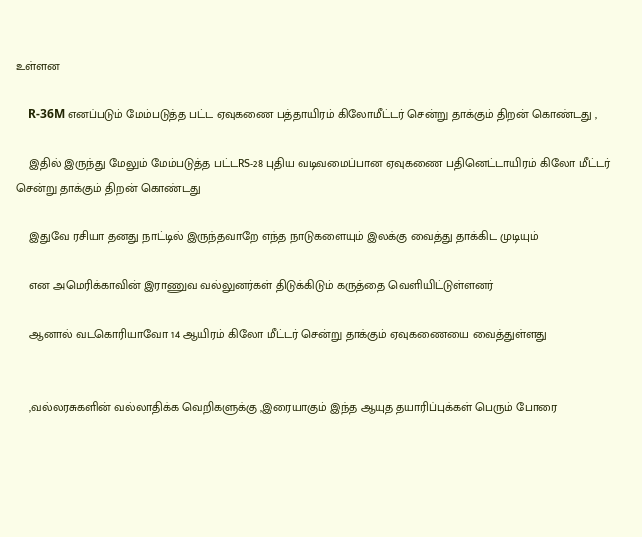உள்ளன

    R-36M எனப்படும் மேம்படுத்த பட்ட ஏவுகணை பத்தாயிரம் கிலோமீட்டர் சென்று தாக்கும் திறன் கொண்டது ,

    இதில் இருந்து மேலும் மேம்படுத்த பட்டRS-28 புதிய வடிவமைப்பான ஏவுகணை பதினெட்டாயிரம் கிலோ மீட்டர் சென்று தாக்கும் திறன் கொண்டது

    இதுவே ரசியா தனது நாட்டில் இருந்தவாறே எந்த நாடுகளையும் இலக்கு வைத்து தாக்கிட முடியும்

    என அமெரிக்காவின் இராணுவ வல்லுனர்கள் திடுக்கிடும் கருத்தை வெளியிட்டுள்ளனர்

    ஆனால் வடகொரியாவோ 14 ஆயிரம் கிலோ மீட்டர் சென்று தாக்கும் ஏவுகணையை வைத்துள்ளது


    ,வல்லரசுகளின் வல்லாதிக்க வெறிகளுக்கு ,இரையாகும் இந்த ஆயுத தயாரிப்புக்கள் பெரும் போரை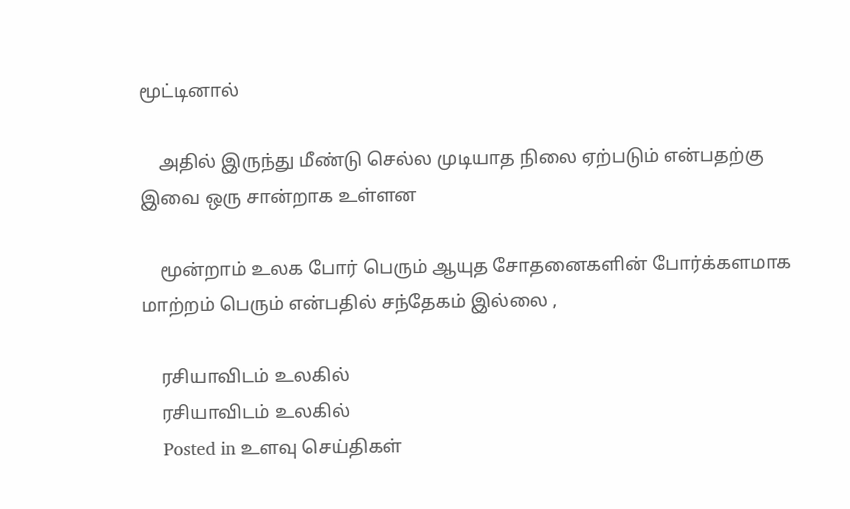மூட்டினால்

    அதில் இருந்து மீண்டு செல்ல முடியாத நிலை ஏற்படும் என்பதற்கு இவை ஒரு சான்றாக உள்ளன

    மூன்றாம் உலக போர் பெரும் ஆயுத சோதனைகளின் போர்க்களமாக மாற்றம் பெரும் என்பதில் சந்தேகம் இல்லை ,

    ரசியாவிடம் உலகில்
    ரசியாவிடம் உலகில்
    Posted in உளவு செய்திகள்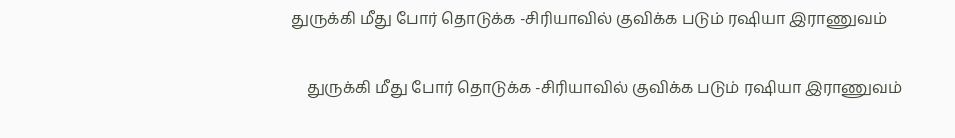துருக்கி மீது போர் தொடுக்க -சிரியாவில் குவிக்க படும் ரஷியா இராணுவம்

    துருக்கி மீது போர் தொடுக்க -சிரியாவில் குவிக்க படும் ரஷியா இராணுவம்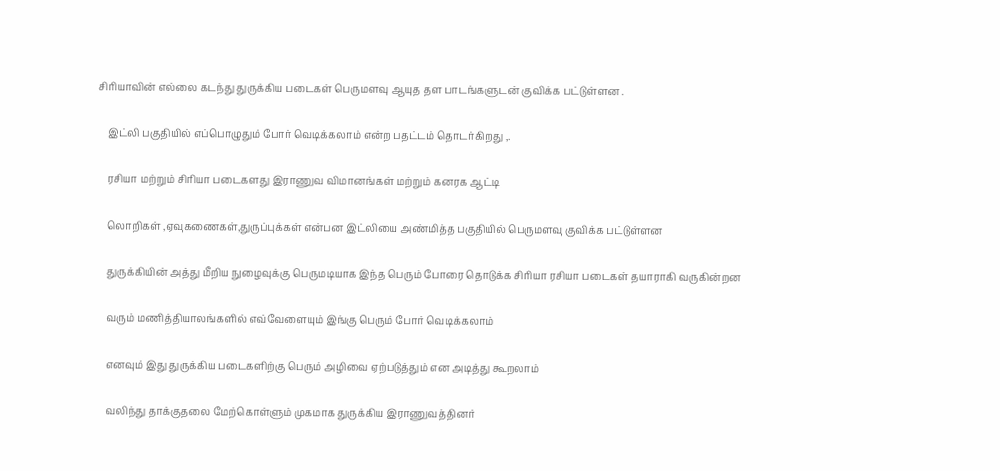சிரியாவின் எல்லை கடந்து துருக்கிய படைகள் பெருமளவு ஆயுத தள பாடங்களுடன் குவிக்க பட்டுள்ளன .

    இட்லி பகுதியில் எப்பொழுதும் போர் வெடிக்கலாம் என்ற பதட்டம் தொடர்கிறது ,.

    ரசியா மற்றும் சிரியா படைகளது இராணுவ விமானங்கள் மற்றும் கனரக ஆட்டி

    லொறிகள் ,ஏவுகணைகள்,துருப்புக்கள் என்பன இட்லியை அண்மித்த பகுதியில் பெருமளவு குவிக்க பட்டுள்ளன

    துருக்கியின் அத்து மீறிய நுழைவுக்கு பெருமடியாக இந்த பெரும் போரை தொடுக்க சிரியா ரசியா படைகள் தயாராகி வருகின்றன

    வரும் மணித்தியாலங்களில் எவ்வேளையும் இங்கு பெரும் போர் வெடிக்கலாம்

    எனவும் இது துருக்கிய படைகளிற்கு பெரும் அழிவை ஏற்படுத்தும் என அடித்து கூறலாம்

    வலிந்து தாக்குதலை மேற்கொள்ளும் முகமாக துருக்கிய இராணுவத்தினர்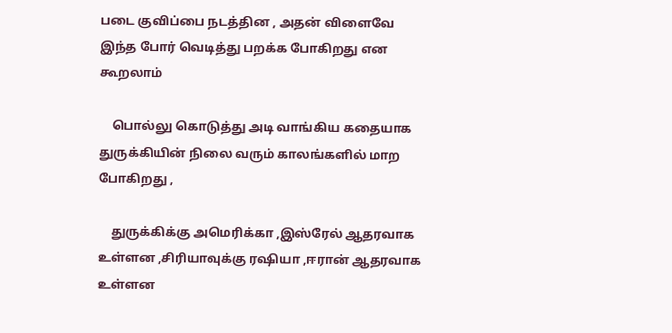படை குவிப்பை நடத்தின , அதன் விளைவே இந்த போர் வெடித்து பறக்க போகிறது என கூறலாம்

    பொல்லு கொடுத்து அடி வாங்கிய கதையாக துருக்கியின் நிலை வரும் காலங்களில் மாற போகிறது ,

    துருக்கிக்கு அமெரிக்கா ,இஸ்ரேல் ஆதரவாக உள்ளன ,சிரியாவுக்கு ரஷியா ,ஈரான் ஆதரவாக உள்ளன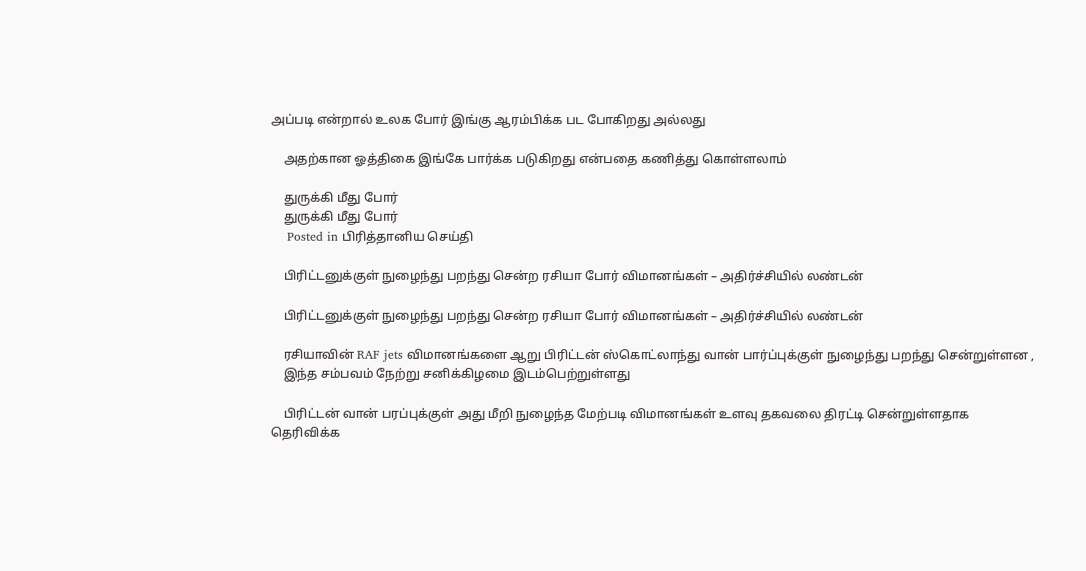அப்படி என்றால் உலக போர் இங்கு ஆரம்பிக்க பட போகிறது அல்லது

    அதற்கான ஓத்திகை இங்கே பார்க்க படுகிறது என்பதை கணித்து கொள்ளலாம்

    துருக்கி மீது போர்
    துருக்கி மீது போர்
    Posted in பிரித்தானிய செய்தி

    பிரிட்டனுக்குள் நுழைந்து பறந்து சென்ற ரசியா போர் விமானங்கள் – அதிர்ச்சியில் லண்டன்

    பிரிட்டனுக்குள் நுழைந்து பறந்து சென்ற ரசியா போர் விமானங்கள் – அதிர்ச்சியில் லண்டன்

    ரசியாவின் RAF jets விமானங்களை ஆறு பிரிட்டன் ஸ்கொட்லாந்து வான் பார்ப்புக்குள் நுழைந்து பறந்து சென்றுள்ளன ,
    இந்த சம்பவம் நேற்று சனிக்கிழமை இடம்பெற்றுள்ளது

    பிரிட்டன் வான் பரப்புக்குள் அது மீறி நுழைந்த மேற்படி விமானங்கள் உளவு தகவலை திரட்டி சென்றுள்ளதாக தெரிவிக்க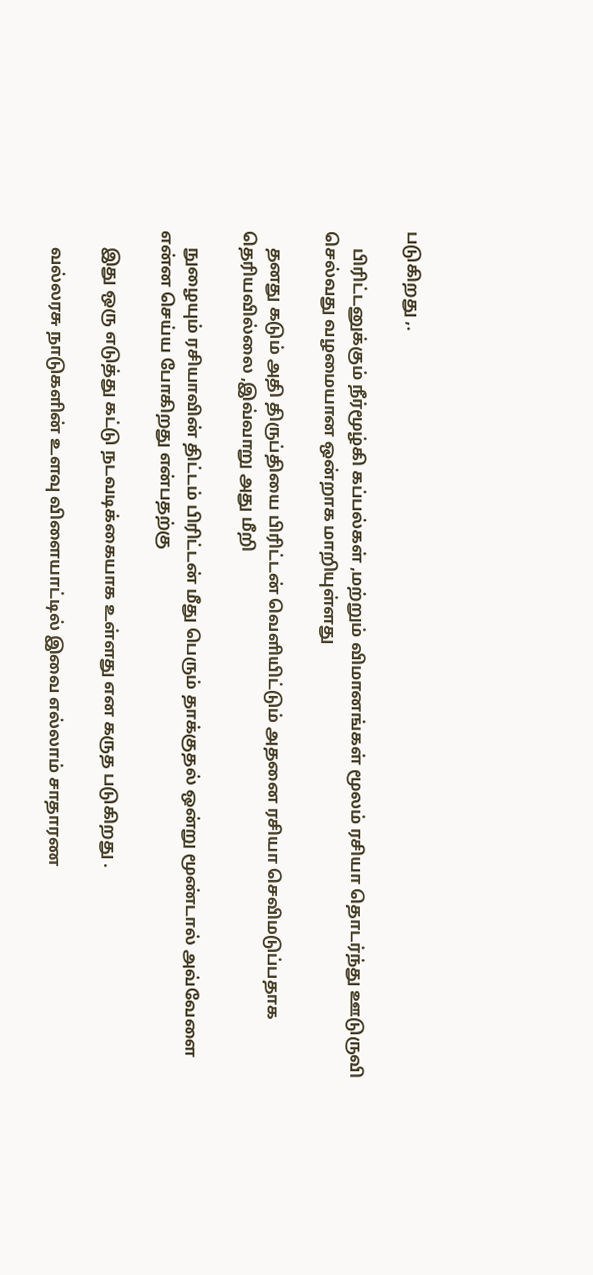படுகிறது ,.

    பிரிட்டனுக்கும் நீர்மூழ்கி கப்பல்கள் ,மற்றும் விமானங்கள் மூலம் ரசியா தொடர்ந்து ஊடுருவி செல்வது வழமையான ஒன்றாக மாறியுள்ளது

    தனது கடும் அதி திருப்தியை பிரிட்டன் வெளியிட்டும் அதனை ரசியா செவிமடுப்பதாக தெரியவில்லை ,இவ்வாறு அது மீறி

    நுழையும் ரசியாவின் திட்டம் பிரிட்டன் மீது பெரும் தாக்குதல் ஒன்று மூண்டால் அவ்வேளை என்ன செய்ய போகிறது என்பதற்கு

    இது ஒரு எடுத்து கட்டு நடவடிக்கையாக உள்ளது என கருத படுகிறது .

    வல்லரசு நாடுகளின் உளவு விளையாட்டில் இவை எல்லாம் சாதாரண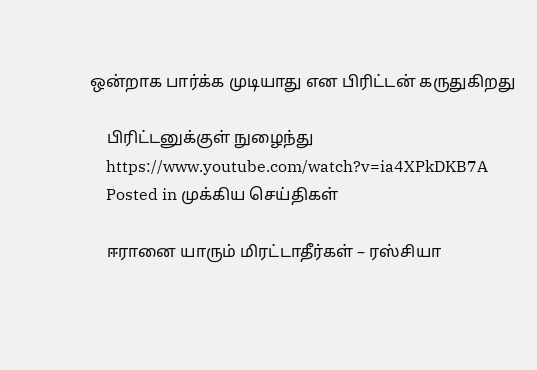ஒன்றாக பார்க்க முடியாது என பிரிட்டன் கருதுகிறது

    பிரிட்டனுக்குள் நுழைந்து
    https://www.youtube.com/watch?v=ia4XPkDKB7A
    Posted in முக்கிய செய்திகள்

    ஈரானை யாரும் மிரட்டாதீர்கள் – ரஸ்சியா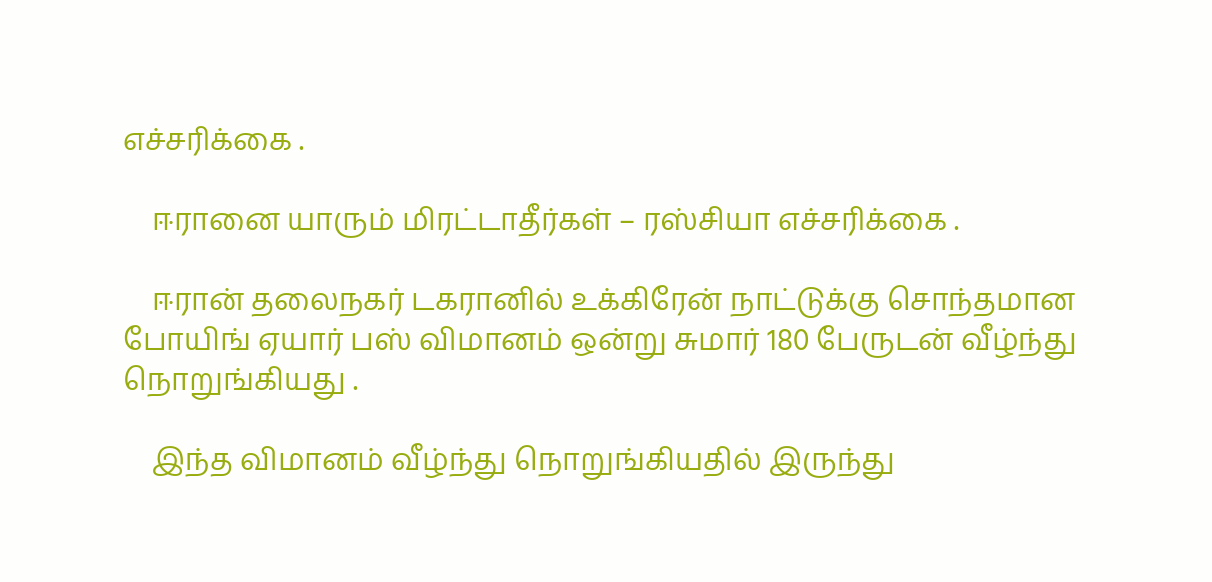எச்சரிக்கை .

    ஈரானை யாரும் மிரட்டாதீர்கள் – ரஸ்சியா எச்சரிக்கை .

    ஈரான் தலைநகர் டகரானில் உக்கிரேன் நாட்டுக்கு சொந்தமான போயிங் ஏயார் பஸ் விமானம் ஒன்று சுமார் 180 பேருடன் வீழ்ந்து நொறுங்கியது .

    இந்த விமானம் வீழ்ந்து நொறுங்கியதில் இருந்து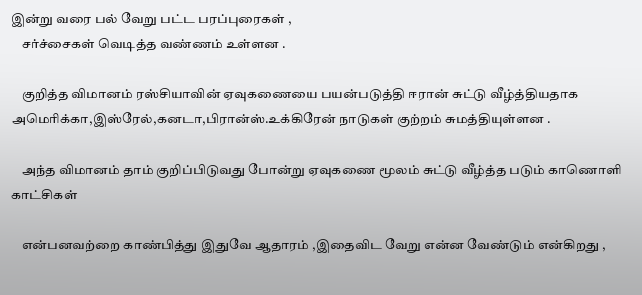இன்று வரை பல் வேறு பட்ட பரப்புரைகள் ,
    சர்ச்சைகள் வெடித்த வண்ணம் உள்ளன .

    குறித்த விமானம் ரஸ்சியாவின் ஏவுகணையை பயன்படுத்தி ஈரான் சுட்டு வீழ்த்தியதாக அமெரிக்கா,இஸ்ரேல்,கனடா,பிரான்ஸ்.உக்கிரேன் நாடுகள் குற்றம் சுமத்தியுள்ளன .

    அந்த விமானம் தாம் குறிப்பிடுவது போன்று ஏவுகணை மூலம் சுட்டு வீழ்த்த படும் காணொளி காட்சிகள்

    என்பனவற்றை காண்பித்து இதுவே ஆதாரம் ,இதைவிட வேறு என்ன வேண்டும் என்கிறது ,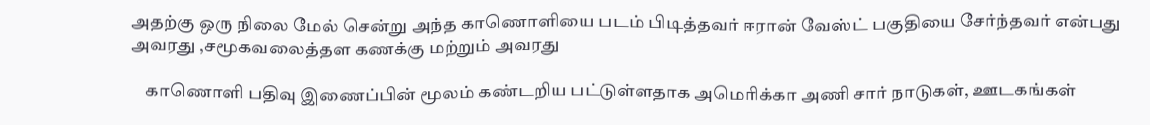அதற்கு ஒரு நிலை மேல் சென்று அந்த காணொளியை படம் பிடித்தவர் ஈரான் வேஸ்ட் பகுதியை சேர்ந்தவர் என்பது அவரது ,சமூகவலைத்தள கணக்கு மற்றும் அவரது

    காணொளி பதிவு இணைப்பின் மூலம் கண்டறிய பட்டுள்ளதாக அமெரிக்கா அணி சார் நாடுகள், ஊடகங்கள்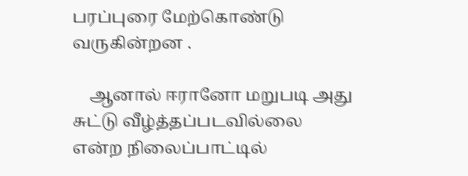பரப்புரை மேற்கொண்டு வருகின்றன .

    ஆனால் ஈரானோ மறுபடி அது சுட்டு வீழ்த்தப்படவில்லை என்ற நிலைப்பாட்டில்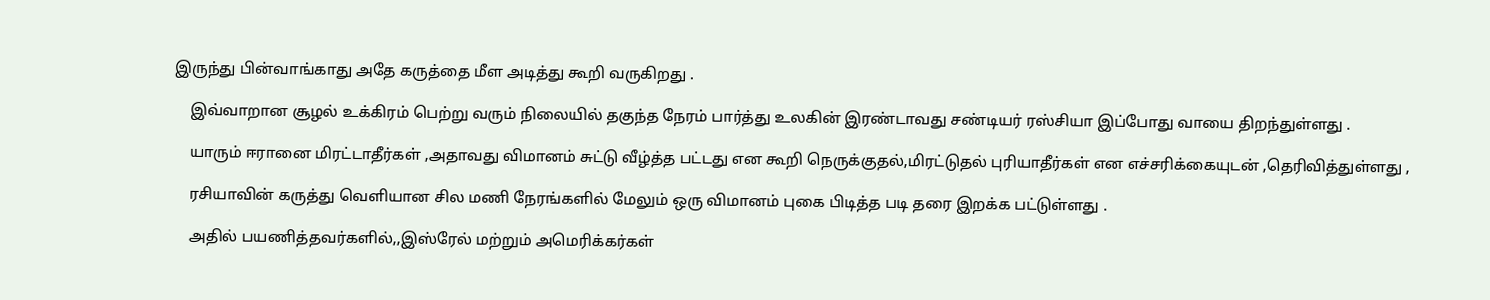இருந்து பின்வாங்காது அதே கருத்தை மீள அடித்து கூறி வருகிறது .

    இவ்வாறான சூழல் உக்கிரம் பெற்று வரும் நிலையில் தகுந்த நேரம் பார்த்து உலகின் இரண்டாவது சண்டியர் ரஸ்சியா இப்போது வாயை திறந்துள்ளது .

    யாரும் ஈரானை மிரட்டாதீர்கள் ,அதாவது விமானம் சுட்டு வீழ்த்த பட்டது என கூறி நெருக்குதல்,மிரட்டுதல் புரியாதீர்கள் என எச்சரிக்கையுடன் ,தெரிவித்துள்ளது ,

    ரசியாவின் கருத்து வெளியான சில மணி நேரங்களில் மேலும் ஒரு விமானம் புகை பிடித்த படி தரை இறக்க பட்டுள்ளது .

    அதில் பயணித்தவர்களில்,,இஸ்ரேல் மற்றும் அமெரிக்கர்கள்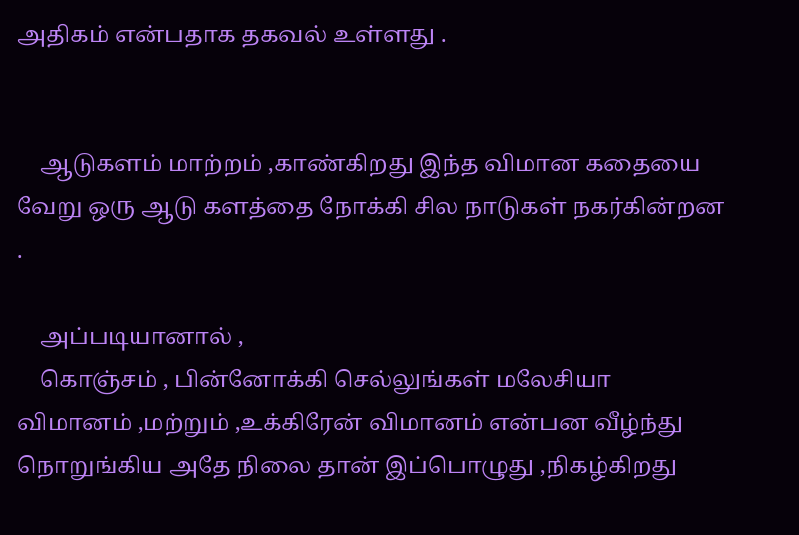அதிகம் என்பதாக தகவல் உள்ளது .


    ஆடுகளம் மாற்றம் ,காண்கிறது இந்த விமான கதையை வேறு ஒரு ஆடு களத்தை நோக்கி சில நாடுகள் நகர்கின்றன .

    அப்படியானால் ,
    கொஞ்சம் , பின்னோக்கி செல்லுங்கள் மலேசியா விமானம் ,மற்றும் ,உக்கிரேன் விமானம் என்பன வீழ்ந்து நொறுங்கிய அதே நிலை தான் இப்பொழுது ,நிகழ்கிறது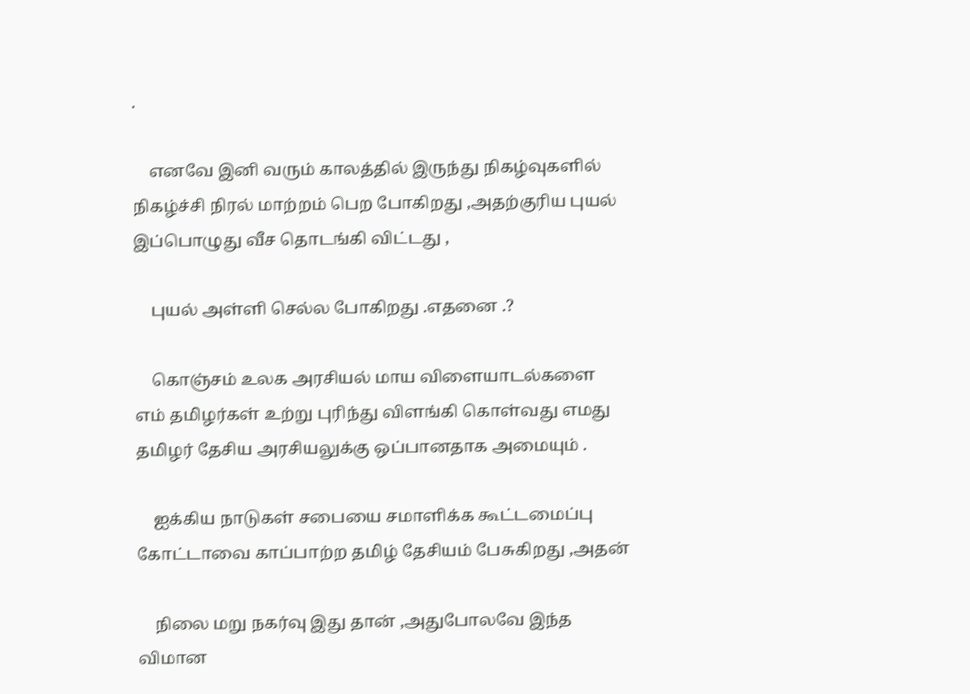.

    எனவே இனி வரும் காலத்தில் இருந்து நிகழ்வுகளில் நிகழ்ச்சி நிரல் மாற்றம் பெற போகிறது ,அதற்குரிய புயல் இப்பொழுது வீச தொடங்கி விட்டது ,

    புயல் அள்ளி செல்ல போகிறது .எதனை .?

    கொஞ்சம் உலக அரசியல் மாய விளையாடல்களை எம் தமிழர்கள் உற்று புரிந்து விளங்கி கொள்வது எமது தமிழர் தேசிய அரசியலுக்கு ஒப்பானதாக அமையும் .

    ஐக்கிய நாடுகள் சபையை சமாளிக்க கூட்டமைப்பு கோட்டாவை காப்பாற்ற தமிழ் தேசியம் பேசுகிறது ,அதன்

    நிலை மறு நகர்வு இது தான் ,அதுபோலவே இந்த விமான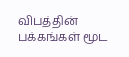விபத்தின் பக்கங்கள் மூட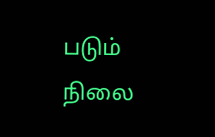படும் நிலை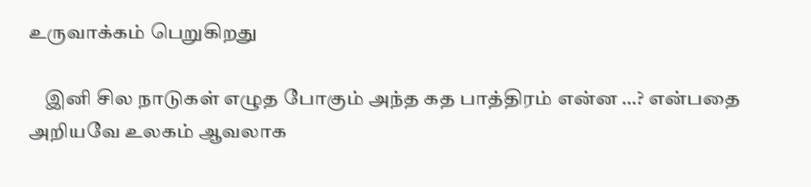உருவாக்கம் பெறுகிறது

    இனி சில நாடுகள் எழுத போகும் அந்த கத பாத்திரம் என்ன …? என்பதை அறியவே உலகம் ஆவலாக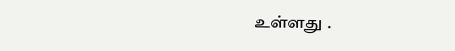உள்ளது .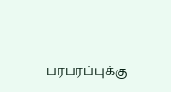பரபரப்புக்கு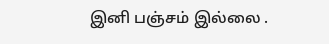இனி பஞ்சம் இல்லை .